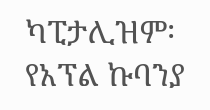ካፒታሊዝም፡ የአፕል ኩባንያ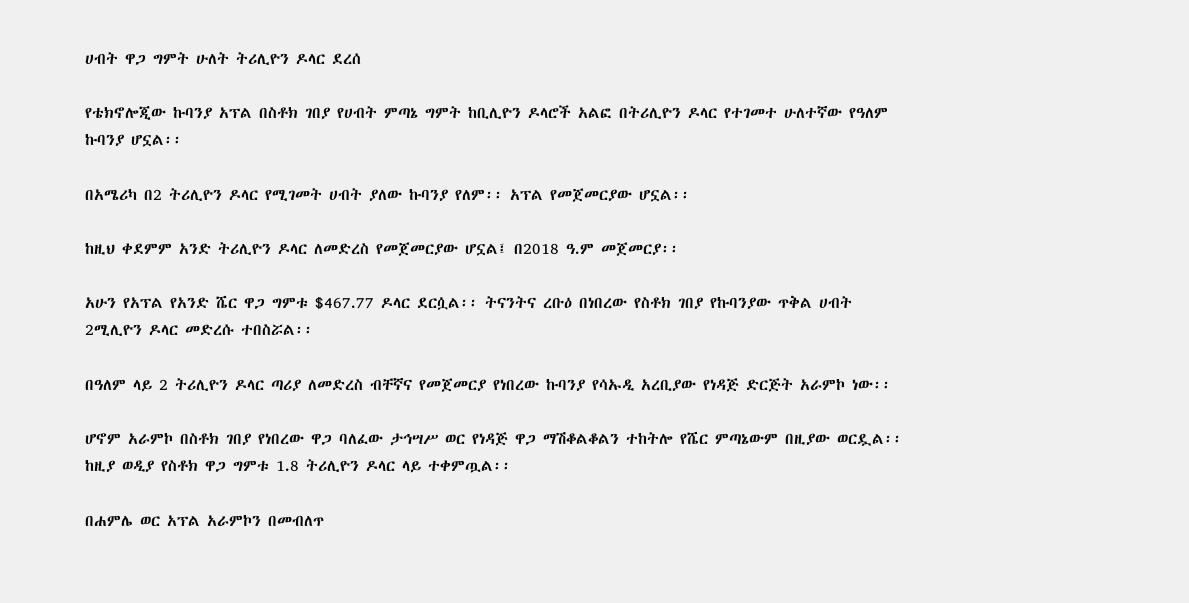ሀብት ዋጋ ግምት ሁለት ትሪሊዮን ዶላር ደረሰ

የቴክኖሎጂው ኩባንያ አፕል በስቶክ ገበያ የሀብት ምጣኔ ግምት ከቢሊዮን ዶላሮች አልፎ በትሪሊዮን ዶላር የተገመተ ሁለተኛው የዓለም ኩባንያ ሆኗል፡፡

በአሜሪካ በ2 ትሪሊዮን ዶላር የሚገመት ሀብት ያለው ኩባንያ የለም፡፡ አፕል የመጀመርያው ሆኗል፡፡

ከዚህ ቀደምም አንድ ትሪሊዮን ዶላር ለመድረስ የመጀመርያው ሆኗል፤ በ2018 ዓ.ም መጀመርያ፡፡

አሁን የአፕል የአንድ ሼር ዋጋ ግምቱ $467.77 ዶላር ደርሷል፡፡ ትናንትና ረቡዕ በነበረው የስቶክ ገበያ የኩባንያው ጥቅል ሀብት 2ሚሊዮን ዶላር መድረሱ ተበስሯል፡፡

በዓለም ላይ 2 ትሪሊዮን ዶላር ጣሪያ ለመድረስ ብቸኛና የመጀመርያ የነበረው ኩባንያ የሳኡዲ አረቢያው የነዳጅ ድርጅት አራምኮ ነው፡፡

ሆኖም አራምኮ በስቶክ ገበያ የነበረው ዋጋ ባለፈው ታኅሣሥ ወር የነዳጅ ዋጋ ማሽቆልቆልን ተከትሎ የሼር ምጣኔውም በዚያው ወርዷል፡፡ ከዚያ ወዲያ የስቶክ ዋጋ ግምቱ 1.8 ትሪሊዮን ዶላር ላይ ተቀምጧል፡፡

በሐምሌ ወር አፕል አራምኮን በመብለጥ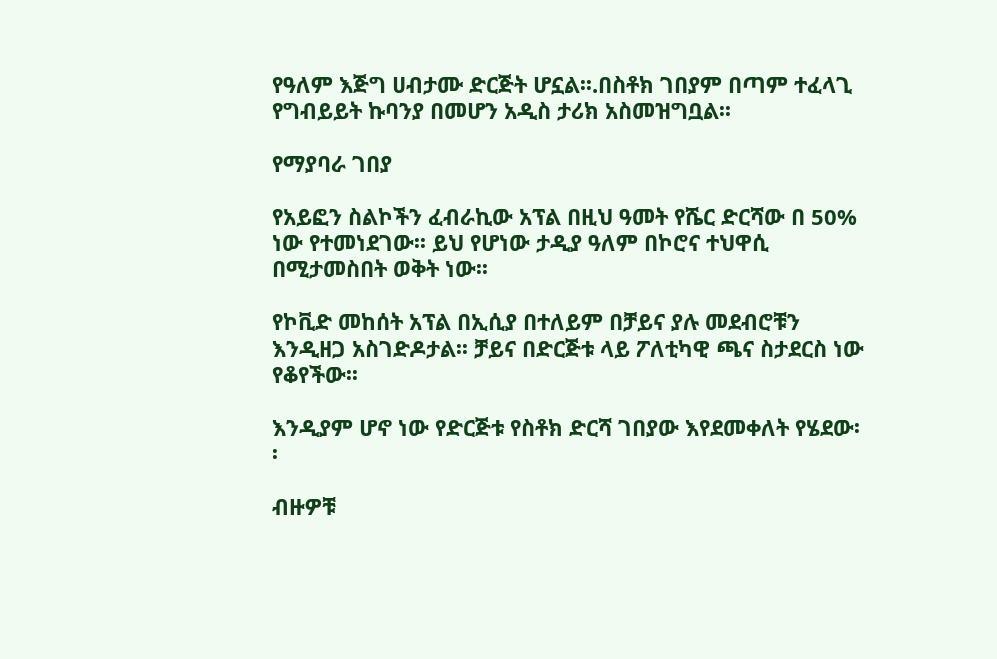የዓለም እጅግ ሀብታሙ ድርጅት ሆኗል፡፡.በስቶክ ገበያም በጣም ተፈላጊ የግብይይት ኩባንያ በመሆን አዲስ ታሪክ አስመዝግቧል፡፡

የማያባራ ገበያ

የአይፎን ስልኮችን ፈብራኪው አፕል በዚህ ዓመት የሼር ድርሻው በ 50% ነው የተመነደገው፡፡ ይህ የሆነው ታዲያ ዓለም በኮሮና ተህዋሲ በሚታመስበት ወቅት ነው፡፡

የኮቪድ መከሰት አፕል በኢሲያ በተለይም በቻይና ያሉ መደብሮቹን እንዲዘጋ አስገድዶታል፡፡ ቻይና በድርጅቱ ላይ ፖለቲካዊ ጫና ስታደርስ ነው የቆየችው፡፡

እንዲያም ሆኖ ነው የድርጅቱ የስቶክ ድርሻ ገበያው እየደመቀለት የሄደው፡፡

ብዙዎቹ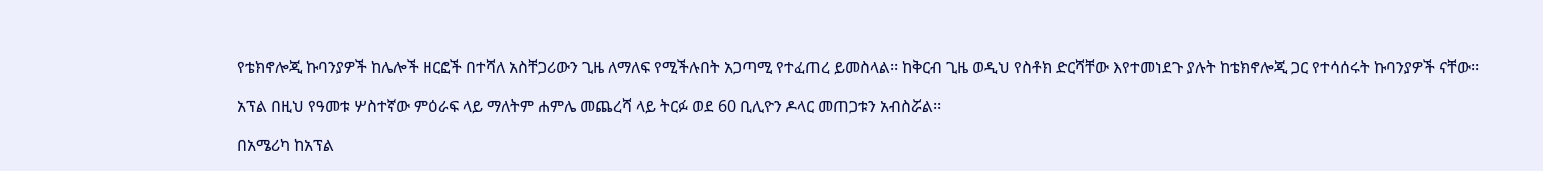የቴክኖሎጂ ኩባንያዎች ከሌሎች ዘርፎች በተሻለ አስቸጋሪውን ጊዜ ለማለፍ የሚችሉበት አጋጣሚ የተፈጠረ ይመስላል፡፡ ከቅርብ ጊዜ ወዲህ የስቶክ ድርሻቸው እየተመነደጉ ያሉት ከቴክኖሎጂ ጋር የተሳሰሩት ኩባንያዎች ናቸው፡፡

አፕል በዚህ የዓመቱ ሦስተኛው ምዕራፍ ላይ ማለትም ሐምሌ መጨረሻ ላይ ትርፉ ወደ 60 ቢሊዮን ዶላር መጠጋቱን አብስሯል፡፡

በአሜሪካ ከአፕል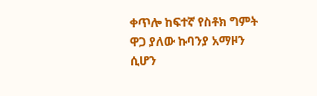ቀጥሎ ከፍተኛ የስቶክ ግምት ዋጋ ያለው ኩባንያ አማዞን ሲሆን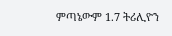ምጣኔውም 1.7 ትሪሊዮን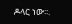ዶላር ነው፡፡.